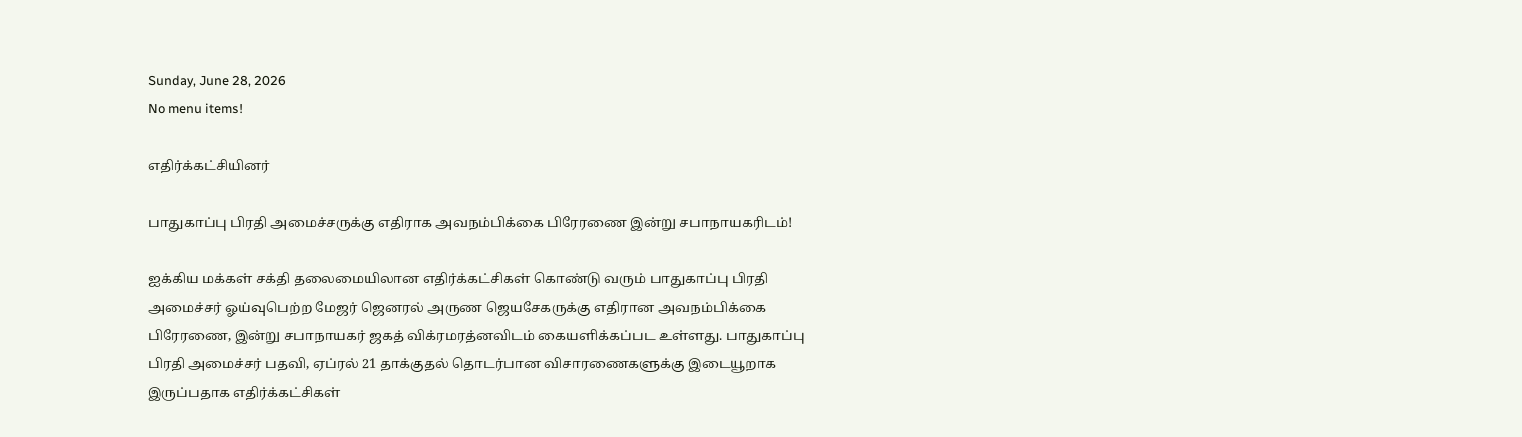Sunday, June 28, 2026
No menu items!

எதிர்க்கட்சியினர்

பாதுகாப்பு பிரதி அமைச்சருக்கு எதிராக அவநம்பிக்கை பிரேரணை இன்று சபாநாயகரிடம்!

ஐக்கிய மக்கள் சக்தி தலைமையிலான எதிர்க்கட்சிகள் கொண்டு வரும் பாதுகாப்பு பிரதி அமைச்சர் ஓய்வுபெற்ற மேஜர் ஜெனரல் அருண ஜெயசேகருக்கு எதிரான அவநம்பிக்கை பிரேரணை, இன்று சபாநாயகர் ஜகத் விக்ரமரத்னவிடம் கையளிக்கப்பட உள்ளது. பாதுகாப்பு பிரதி அமைச்சர் பதவி, ஏப்ரல் 21 தாக்குதல் தொடர்பான விசாரணைகளுக்கு இடையூறாக இருப்பதாக எதிர்க்கட்சிகள்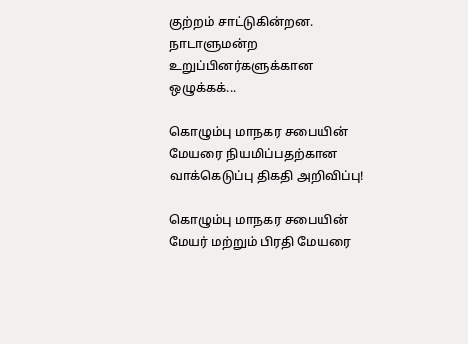குற்றம் சாட்டுகின்றன. நாடாளுமன்ற உறுப்பினர்களுக்கான ஒழுக்கக்...

கொழும்பு மாநகர சபையின் மேயரை நியமிப்பதற்கான வாக்கெடுப்பு திகதி அறிவிப்பு!

கொழும்பு மாநகர சபையின் மேயர் மற்றும் பிரதி மேயரை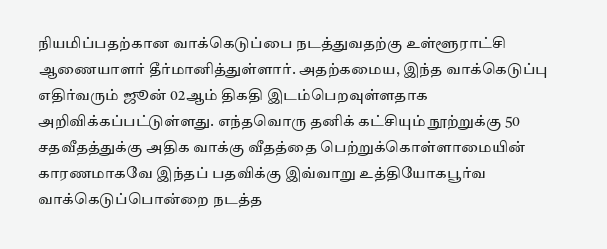நியமிப்பதற்கான வாக்கெடுப்பை நடத்துவதற்கு உள்ளூராட்சி ஆணையாளர் தீர்மானித்துள்ளார். அதற்கமைய, இந்த வாக்கெடுப்பு எதிர்வரும் ஜூன் 02ஆம் திகதி இடம்பெறவுள்ளதாக அறிவிக்கப்பட்டுள்ளது. எந்தவொரு தனிக் கட்சியும் நூற்றுக்கு 50 சதவீதத்துக்கு அதிக வாக்கு வீதத்தை பெற்றுக்கொள்ளாமையின் காரணமாகவே இந்தப் பதவிக்கு இவ்வாறு உத்தியோகபூர்வ வாக்கெடுப்பொன்றை நடத்த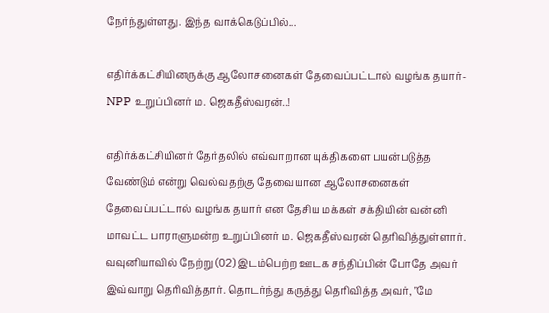நேர்ந்துள்ளது. இந்த வாக்கெடுப்பில்...

எதிர்க்கட்சியினருக்கு ஆலோசனைகள் தேவைப்பட்டால் வழங்க தயார்- NPP உறுப்பினர் ம. ஜெகதீஸ்வரன்..!

எதிர்க்கட்சியினர் தேர்தலில் எவ்வாறான யுக்திகளை பயன்படுத்த வேண்டும் என்று வெல்வதற்கு தேவையான ஆலோசனைகள் தேவைப்பட்டால் வழங்க தயார் என தேசிய மக்கள் சக்தியின் வன்னி மாவட்ட பாராளுமன்ற உறுப்பினர் ம. ஜெகதீஸ்வரன் தெரிவித்துள்ளார். வவுனியாவில் நேற்று (02) இடம்பெற்ற ஊடக சந்திப்பின் போதே அவர் இவ்வாறு தெரிவித்தார். தொடர்ந்து கருத்து தெரிவித்த அவர், "மே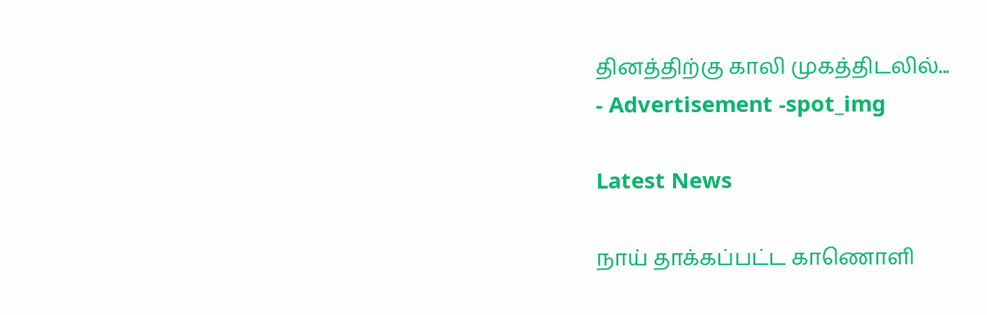தினத்திற்கு காலி முகத்திடலில்...
- Advertisement -spot_img

Latest News

நாய் தாக்கப்பட்ட காணொளி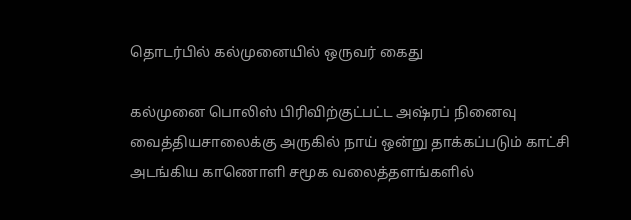தொடர்பில் கல்முனையில் ஒருவர் கைது

கல்முனை பொலிஸ் பிரிவிற்குட்பட்ட அஷ்ரப் நினைவு வைத்தியசாலைக்கு அருகில் நாய் ஒன்று தாக்கப்படும் காட்சி அடங்கிய காணொளி சமூக வலைத்தளங்களில்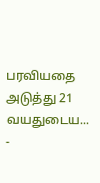பரவியதை அடுத்து 21 வயதுடைய...
-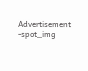Advertisement -spot_img